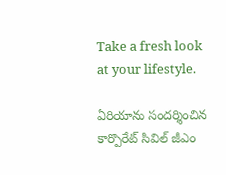Take a fresh look at your lifestyle.

ఏరియాను సందర్శించిన కార్పొరేట్ సివిల్ జీఎం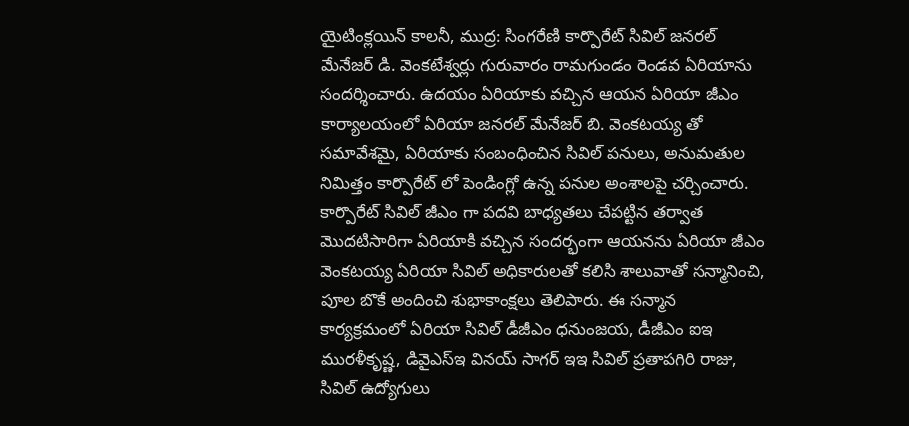యైటింక్లయిన్ కాలనీ, ముద్ర: సింగరేణి కార్పొరేట్ సివిల్ జనరల్ మేనేజర్ డి. వెంకటేశ్వర్లు గురువారం రామగుండం రెండవ ఏరియాను సందర్శించారు. ఉదయం ఏరియాకు వచ్చిన ఆయన ఏరియా జీఎం కార్యాలయంలో ఏరియా జనరల్ మేనేజర్ బి. వెంకటయ్య తో సమావేశమై, ఏరియాకు సంబంధించిన సివిల్ పనులు, అనుమతుల నిమిత్తం కార్పొరేట్ లో పెండింగ్లో ఉన్న పనుల అంశాలపై చర్చించారు. కార్పొరేట్ సివిల్ జీఎం గా పదవి బాధ్యతలు చేపట్టిన తర్వాత మొదటిసారిగా ఏరియాకి వచ్చిన సందర్భంగా ఆయనను ఏరియా జీఎం వెంకటయ్య ఏరియా సివిల్ అధికారులతో కలిసి శాలువాతో సన్మానించి, పూల బొకే అందించి శుభాకాంక్షలు తెలిపారు. ఈ సన్మాన కార్యక్రమంలో ఏరియా సివిల్ డీజీఎం ధనుంజయ, డీజీఎం ఐఇ మురళీకృష్ణ, డివైఎస్ఇ వినయ్ సాగర్ ఇఇ సివిల్ ప్రతాపగిరి రాజు, సివిల్ ఉద్యోగులు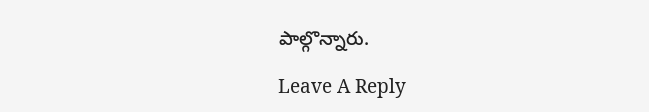పాల్గొన్నారు.

Leave A Reply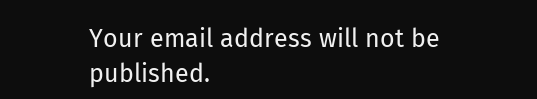Your email address will not be published.